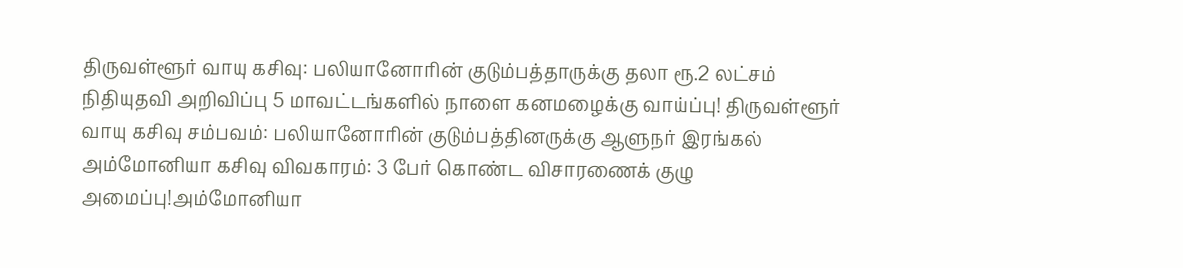திருவள்ளூர் வாயு கசிவு: பலியானோரின் குடும்பத்தாருக்கு தலா ரூ.2 லட்சம் நிதியுதவி அறிவிப்பு 5 மாவட்டங்களில் நாளை கனமழைக்கு வாய்ப்பு! திருவள்ளூர் வாயு கசிவு சம்பவம்: பலியானோரின் குடும்பத்தினருக்கு ஆளுநர் இரங்கல் அம்மோனியா கசிவு விவகாரம்: 3 பேர் கொண்ட விசாரணைக் குழு அமைப்பு!அம்மோனியா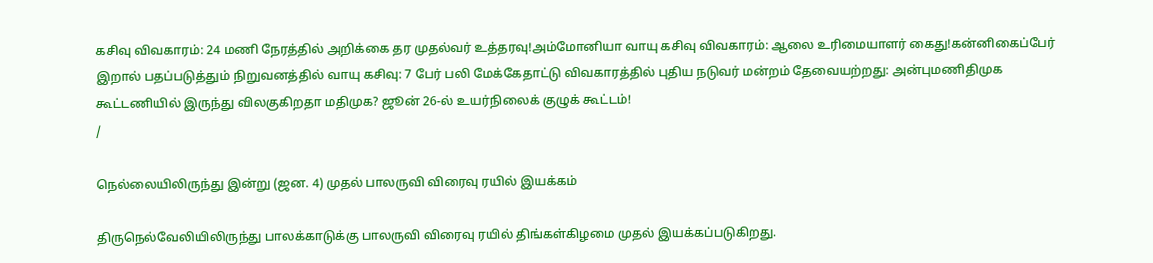கசிவு விவகாரம்: 24 மணி நேரத்தில் அறிக்கை தர முதல்வர் உத்தரவு!அம்மோனியா வாயு கசிவு விவகாரம்: ஆலை உரிமையாளர் கைது!கன்னிகைப்பேர் இறால் பதப்படுத்தும் நிறுவனத்தில் வாயு கசிவு: 7 பேர் பலி மேக்கேதாட்டு விவகாரத்தில் புதிய நடுவர் மன்றம் தேவையற்றது: அன்புமணிதிமுக கூட்டணியில் இருந்து விலகுகிறதா மதிமுக? ஜூன் 26-ல் உயர்நிலைக் குழுக் கூட்டம்!
/

நெல்லையிலிருந்து இன்று (ஜன. 4) முதல் பாலருவி விரைவு ரயில் இயக்கம்

திருநெல்வேலியிலிருந்து பாலக்காடுக்கு பாலருவி விரைவு ரயில் திங்கள்கிழமை முதல் இயக்கப்படுகிறது.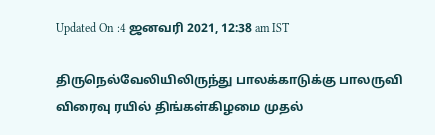Updated On :4 ஜனவரி 2021, 12:38 am IST

திருநெல்வேலியிலிருந்து பாலக்காடுக்கு பாலருவி விரைவு ரயில் திங்கள்கிழமை முதல்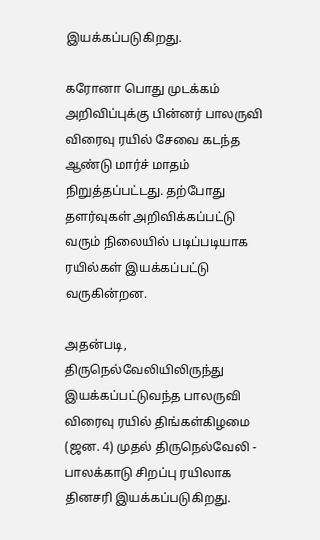இயக்கப்படுகிறது.

கரோனா பொது முடக்கம் அறிவிப்புக்கு பின்னர் பாலருவி விரைவு ரயில் சேவை கடந்த ஆண்டு மார்ச் மாதம் நிறுத்தப்பட்டது. தற்போது தளர்வுகள் அறிவிக்கப்பட்டு வரும் நிலையில் படிப்படியாக ரயில்கள் இயக்கப்பட்டு வருகின்றன.

அதன்படி, திருநெல்வேலியிலிருந்து இயக்கப்பட்டுவந்த பாலருவி விரைவு ரயில் திங்கள்கிழமை (ஜன. 4) முதல் திருநெல்வேலி - பாலக்காடு சிறப்பு ரயிலாக தினசரி இயக்கப்படுகிறது.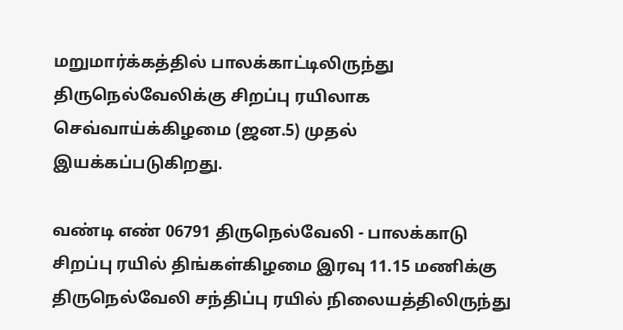மறுமார்க்கத்தில் பாலக்காட்டிலிருந்து திருநெல்வேலிக்கு சிறப்பு ரயிலாக செவ்வாய்க்கிழமை (ஜன.5) முதல் இயக்கப்படுகிறது.

வண்டி எண் 06791 திருநெல்வேலி - பாலக்காடு சிறப்பு ரயில் திங்கள்கிழமை இரவு 11.15 மணிக்கு திருநெல்வேலி சந்திப்பு ரயில் நிலையத்திலிருந்து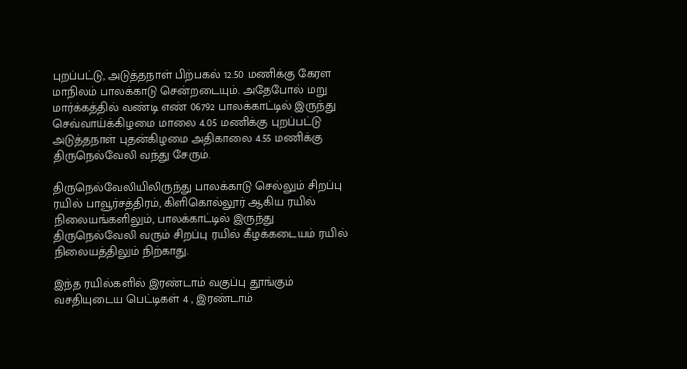புறப்பட்டு, அடுத்தநாள் பிற்பகல் 12.50 மணிக்கு கேரள மாநிலம் பாலக்காடு சென்றடையும். அதேபோல் மறு மார்க்கத்தில் வண்டி எண் 06792 பாலக்காட்டில் இருந்து செவ்வாய்க்கிழமை மாலை 4.05 மணிக்கு புறப்பட்டு அடுத்தநாள் புதன்கிழமை அதிகாலை 4.55 மணிக்கு திருநெல்வேலி வந்து சேரும்.

திருநெல்வேலியிலிருந்து பாலக்காடு செல்லும் சிறப்பு ரயில் பாவூர்சத்திரம், கிளிகொல்லூர் ஆகிய ரயில் நிலையங்களிலும், பாலக்காட்டில் இருந்து திருநெல்வேலி வரும் சிறப்பு ரயில் கீழக்கடையம் ரயில் நிலையத்திலும் நிற்காது.

இந்த ரயில்களில் இரண்டாம் வகுப்பு தூங்கும் வசதியுடைய பெட்டிகள் 4 , இரண்டாம்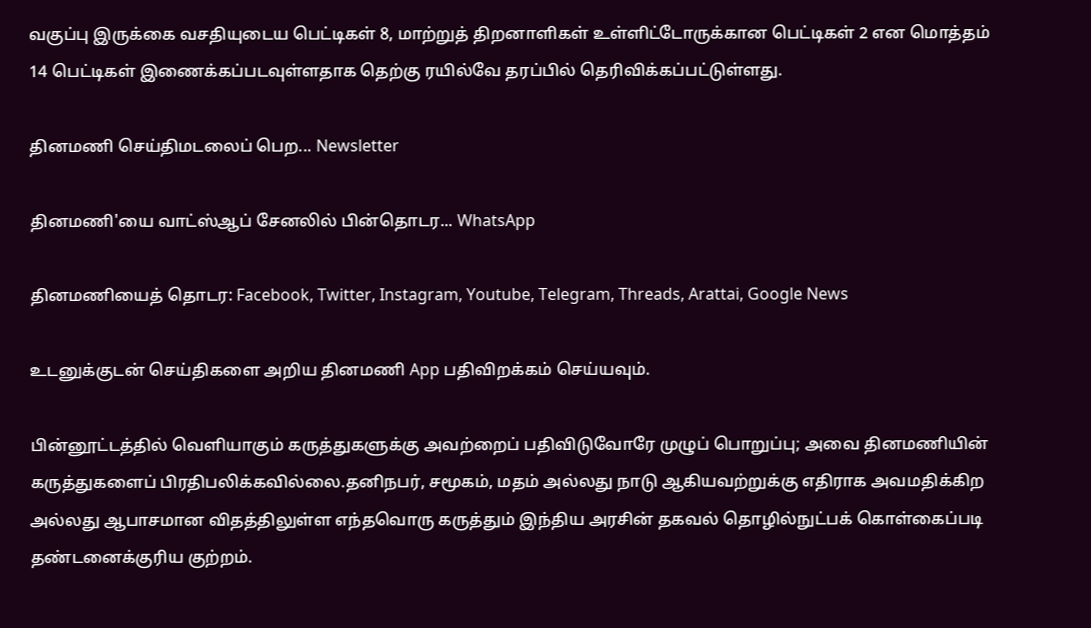வகுப்பு இருக்கை வசதியுடைய பெட்டிகள் 8, மாற்றுத் திறனாளிகள் உள்ளிட்டோருக்கான பெட்டிகள் 2 என மொத்தம் 14 பெட்டிகள் இணைக்கப்படவுள்ளதாக தெற்கு ரயில்வே தரப்பில் தெரிவிக்கப்பட்டுள்ளது.

தினமணி செய்திமடலைப் பெற... Newsletter

தினமணி'யை வாட்ஸ்ஆப் சேனலில் பின்தொடர... WhatsApp

தினமணியைத் தொடர: Facebook, Twitter, Instagram, Youtube, Telegram, Threads, Arattai, Google News

உடனுக்குடன் செய்திகளை அறிய தினமணி App பதிவிறக்கம் செய்யவும்.

பின்னூட்டத்தில் வெளியாகும் கருத்துகளுக்கு அவற்றைப் பதிவிடுவோரே முழுப் பொறுப்பு; அவை தினமணியின் கருத்துகளைப் பிரதிபலிக்கவில்லை.தனிநபர், சமூகம், மதம் அல்லது நாடு ஆகியவற்றுக்கு எதிராக அவமதிக்கிற அல்லது ஆபாசமான விதத்திலுள்ள எந்தவொரு கருத்தும் இந்திய அரசின் தகவல் தொழில்நுட்பக் கொள்கைப்படி தண்டனைக்குரிய குற்றம்.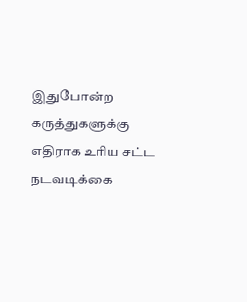இதுபோன்ற கருத்துகளுக்கு எதிராக உரிய சட்ட நடவடிக்கை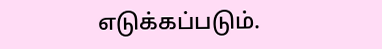எடுக்கப்படும்.